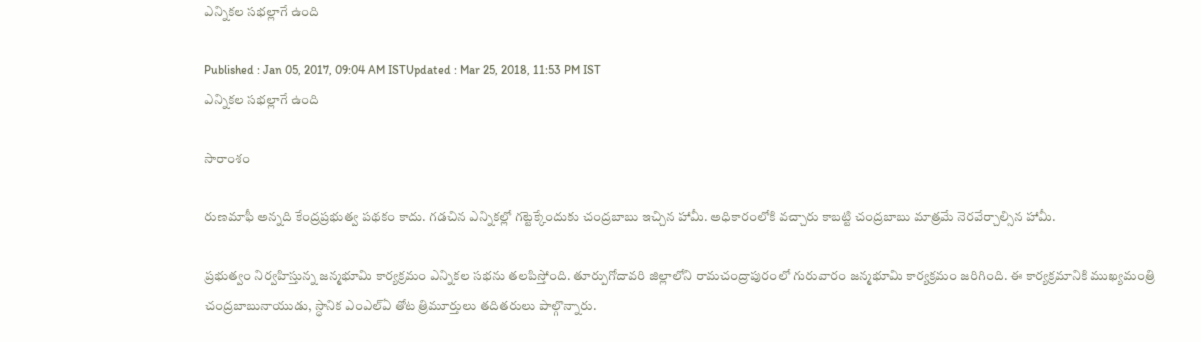ఎన్నికల సభల్లాగే ఉంది

Published : Jan 05, 2017, 09:04 AM ISTUpdated : Mar 25, 2018, 11:53 PM IST
ఎన్నికల సభల్లాగే ఉంది

సారాంశం

రుణమాఫీ అన్నది కేంద్రప్రభుత్వ పథకం కాదు. గడచిన ఎన్నికల్లో గట్టెక్కేందుకు చంద్రబాబు ఇచ్చిన హామీ. అధికారంలోకి వచ్చారు కాబట్టి చంద్రబాబు మాత్రమే నెరవేర్చాల్సిన హామీ.

ప్రభుత్వం నిర్వహిస్తున్న జన్మభూమి కార్యక్రమం ఎన్నికల సభను తలపిస్తోంది. తూర్పుగోదావరి జిల్లాలోని రామచంద్రాపురంలో గురువారం జన్మభూమి కార్యక్రమం జరిగింది. ఈ కార్యక్రమానికి ముఖ్యమంత్రి చంద్రబాబునాయుడు, స్ధానిక ఎంఎల్ఏ తోట త్రిమూర్తులు తదితరులు పాల్గొన్నారు.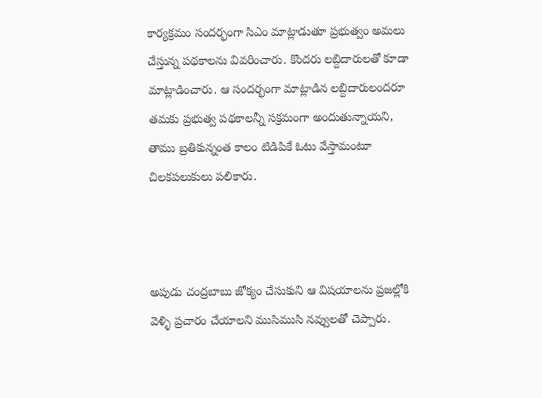కార్యక్రమం సందర్భంగా సిఎం మాట్లాడుతూ ప్రభుత్వం అమలు చేస్తున్న పథకాలను వివరించారు. కొందరు లబ్దిదారులతో కూడా మాట్లాడించారు. ఆ సందర్భంగా మాట్లాడిన లబ్దిదారులందరూ తమకు ప్రభుత్వ పథకాలన్నీ సక్రమంగా అందుతున్నాయని, తాము బ్రతికున్నంత కాలం టిడిపికే ఓటు వేస్తామంటూ చిలకపలుకులు పలికారు.



అపుడు చంద్రబాబు జోక్యం చేసుకుని ఆ విషయాలను ప్రజల్లోకి వెళ్ళి ప్రచారం చేయాలని ముసిముసి నవ్వులతో చెప్పారు.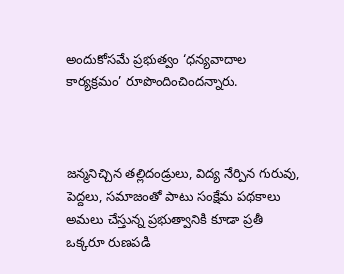అందుకోసమే ప్రభుత్వం ‘ధన్యవాదాల కార్యక్రమం’ రూపొందించిందన్నారు.



జన్మనిచ్చిన తల్లిదండ్రులు, విద్య నేర్పిన గురువు, పెద్దలు, సమాజంతో పాటు సంక్షేమ పథకాలు అమలు చేస్తున్న ప్రభుత్వానికి కూడా ప్రతీ ఒక్కరూ రుణపడి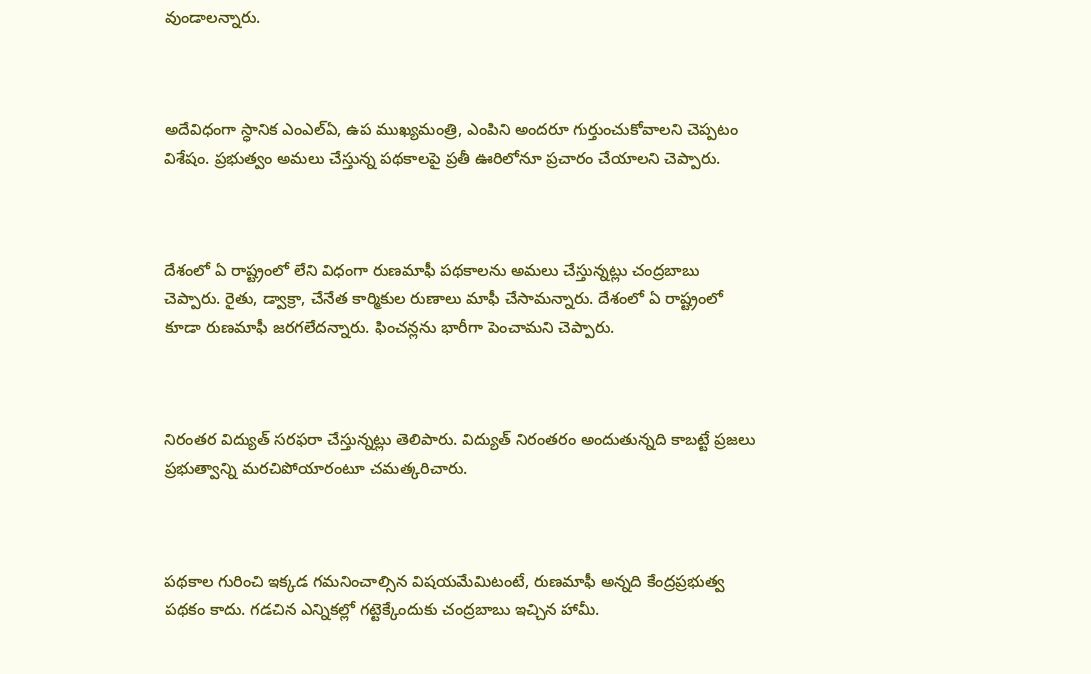వుండాలన్నారు.



అదేవిధంగా స్ధానిక ఎంఎల్ఏ, ఉప ముఖ్యమంత్రి, ఎంపిని అందరూ గుర్తుంచుకోవాలని చెప్పటం విశేషం. ప్రభుత్వం అమలు చేస్తున్న పథకాలపై ప్రతీ ఊరిలోనూ ప్రచారం చేయాలని చెప్పారు.



దేశంలో ఏ రాష్ట్రంలో లేని విధంగా రుణమాఫీ పథకాలను అమలు చేస్తున్నట్లు చంద్రబాబు చెప్పారు. రైతు, డ్వాక్రా, చేనేత కార్మికుల రుణాలు మాఫీ చేసామన్నారు. దేశంలో ఏ రాష్ట్రంలో కూడా రుణమాఫీ జరగలేదన్నారు. ఫించన్లను భారీగా పెంచామని చెప్పారు.



నిరంతర విద్యుత్ సరఫరా చేస్తున్నట్లు తెలిపారు. విద్యుత్ నిరంతరం అందుతున్నది కాబట్టే ప్రజలు ప్రభుత్వాన్ని మరచిపోయారంటూ చమత్కరిచారు.



పథకాల గురించి ఇక్కడ గమనించాల్సిన విషయమేమిటంటే, రుణమాఫీ అన్నది కేంద్రప్రభుత్వ పథకం కాదు. గడచిన ఎన్నికల్లో గట్టెక్కేందుకు చంద్రబాబు ఇచ్చిన హామీ.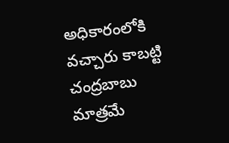అధికారంలోకి వచ్చారు కాబట్టి చంద్రబాబు మాత్రమే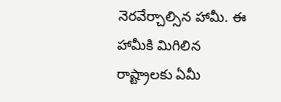నెరవేర్చాల్సిన హామీ. ఈ హామీకి మిగిలిన రాష్ట్రాలకు ఏమీ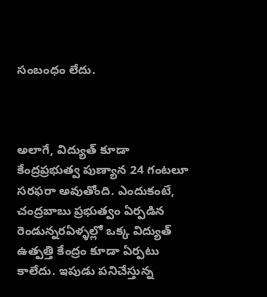సంబంధం లేదు.



అలాగే, విద్యుత్ కూడా కేంద్రప్రభుత్వ పుణ్యాన 24 గంటలూ సరఫరా అవుతోంది. ఎందుకంటే, చంద్రబాబు ప్రభుత్వం ఏర్పడిన రెండున్నరఏళ్ళల్లో ఒక్క విద్యుత్ ఉత్పత్తి కేంద్రం కూడా ఏర్పటు కాలేదు. ఇపుడు పనిచేస్తున్న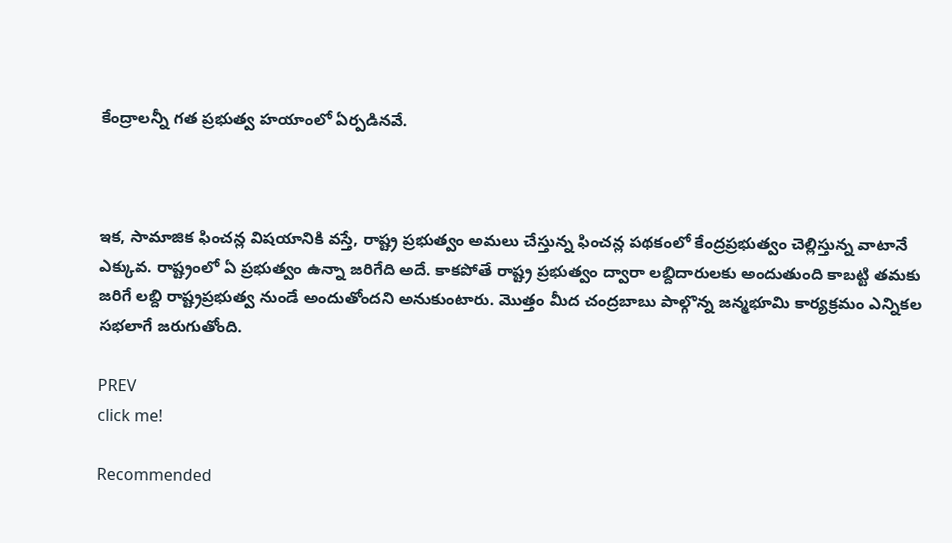కేంద్రాలన్నీ గత ప్రభుత్వ హయాంలో ఏర్పడినవే.



ఇక, సామాజిక ఫించన్ల విషయానికి వస్తే, రాష్ట్ర ప్రభుత్వం అమలు చేస్తున్న ఫించన్ల పథకంలో కేంద్రప్రభుత్వం చెల్లిస్తున్న వాటానే ఎక్కువ. రాష్ట్రంలో ఏ ప్రభుత్వం ఉన్నా జరిగేది అదే. కాకపోతే రాష్ట్ర ప్రభుత్వం ద్వారా లబ్దిదారులకు అందుతుంది కాబట్టి తమకు జరిగే లబ్ది రాష్ట్రప్రభుత్వ నుండే అందుతోందని అనుకుంటారు. మొత్తం మీద చంద్రబాబు పాల్గొన్న జన్మభూమి కార్యక్రమం ఎన్నికల సభలాగే జరుగుతోంది.

PREV
click me!

Recommended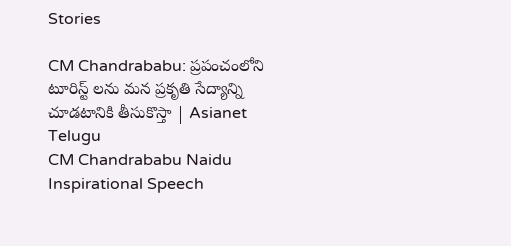Stories

CM Chandrababu: ప్రపంచంలోని టూరిస్ట్ లను మన ప్రకృతి సేద్యాన్ని చూడటానికి తీసుకొస్తా | Asianet Telugu
CM Chandrababu Naidu Inspirational Speech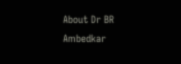About Dr BR Ambedkar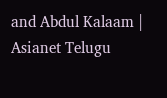and Abdul Kalaam | Asianet Telugu